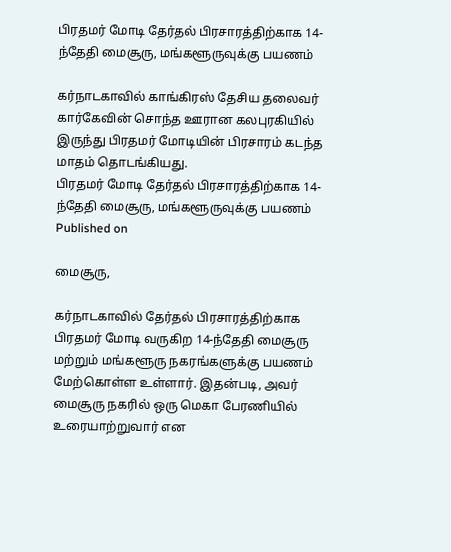பிரதமர் மோடி தேர்தல் பிரசாரத்திற்காக 14-ந்தேதி மைசூரு, மங்களூருவுக்கு பயணம்

கர்நாடகாவில் காங்கிரஸ் தேசிய தலைவர் கார்கேவின் சொந்த ஊரான கலபுரகியில் இருந்து பிரதமர் மோடியின் பிரசாரம் கடந்த மாதம் தொடங்கியது.
பிரதமர் மோடி தேர்தல் பிரசாரத்திற்காக 14-ந்தேதி மைசூரு, மங்களூருவுக்கு பயணம்
Published on

மைசூரு,

கர்நாடகாவில் தேர்தல் பிரசாரத்திற்காக பிரதமர் மோடி வருகிற 14-ந்தேதி மைசூரு மற்றும் மங்களூரு நகரங்களுக்கு பயணம் மேற்கொள்ள உள்ளார். இதன்படி, அவர் மைசூரு நகரில் ஒரு மெகா பேரணியில் உரையாற்றுவார் என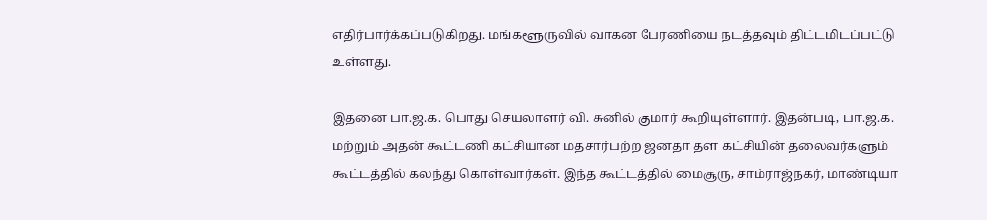எதிர்பார்க்கப்படுகிறது. மங்களூருவில் வாகன பேரணியை நடத்தவும் திட்டமிடப்பட்டு உள்ளது.

இதனை பா.ஜ.க. பொது செயலாளர் வி. சுனில் குமார் கூறியுள்ளார். இதன்படி, பா.ஜ.க. மற்றும் அதன் கூட்டணி கட்சியான மதசார்பற்ற ஜனதா தள கட்சியின் தலைவர்களும் கூட்டத்தில் கலந்து கொள்வார்கள். இந்த கூட்டத்தில் மைசூரு, சாம்ராஜ்நகர், மாண்டியா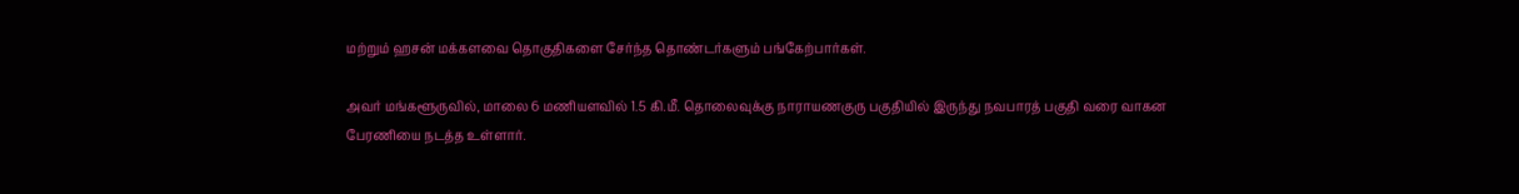மற்றும் ஹசன் மக்களவை தொகுதிகளை சேர்ந்த தொண்டர்களும் பங்கேற்பார்கள்.

அவர் மங்களூருவில், மாலை 6 மணியளவில் 1.5 கி.மீ. தொலைவுக்கு நாராயணகுரு பகுதியில் இருந்து நவபாரத் பகுதி வரை வாகன பேரணியை நடத்த உள்ளார்.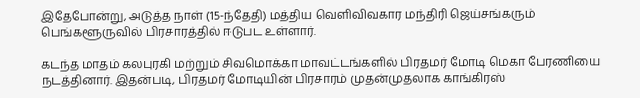இதேபோன்று, அடுத்த நாள் (15-ந்தேதி) மத்திய வெளிவிவகார மந்திரி ஜெய்சங்கரும் பெங்களூருவில் பிரசாரத்தில் ஈடுபட உள்ளார்.

கடந்த மாதம் கலபுரகி மற்றும் சிவமொக்கா மாவட்டங்களில் பிரதமர் மோடி மெகா பேரணியை நடத்தினார். இதன்படி, பிரதமர் மோடியின் பிரசாரம் முதன்முதலாக காங்கிரஸ்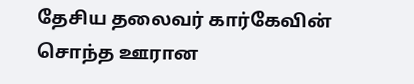தேசிய தலைவர் கார்கேவின் சொந்த ஊரான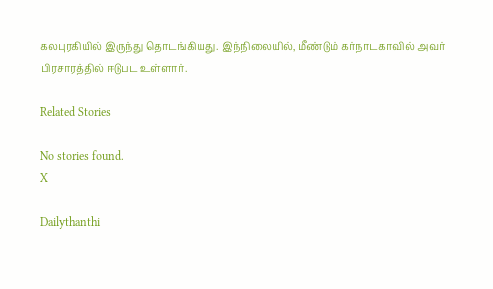கலபுரகியில் இருந்து தொடங்கியது. இந்நிலையில், மீண்டும் கர்நாடகாவில் அவர் பிரசாரத்தில் ஈடுபட உள்ளார்.

Related Stories

No stories found.
X

Dailythanthi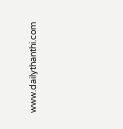www.dailythanthi.com